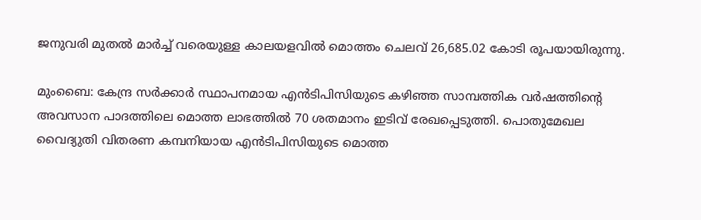ജനുവരി മുതൽ മാർച്ച് വരെയുള്ള കാലയളവിൽ മൊത്തം ചെലവ് 26,685.02 കോടി രൂപയായിരുന്നു.

മുംബൈ: കേന്ദ്ര സര്‍ക്കാര്‍ സ്ഥാപനമായ എന്‍ടിപിസിയുടെ കഴിഞ്ഞ സാമ്പത്തിക വര്‍ഷത്തിന്റെ അവസാന പാദത്തിലെ മൊത്ത ലാഭത്തില്‍ 70 ശതമാനം ഇടിവ് രേഖപ്പെടുത്തി. പൊതുമേഖല വൈദ്യുതി വിതരണ കമ്പനിയായ എന്‍ടിപിസിയുടെ മൊത്ത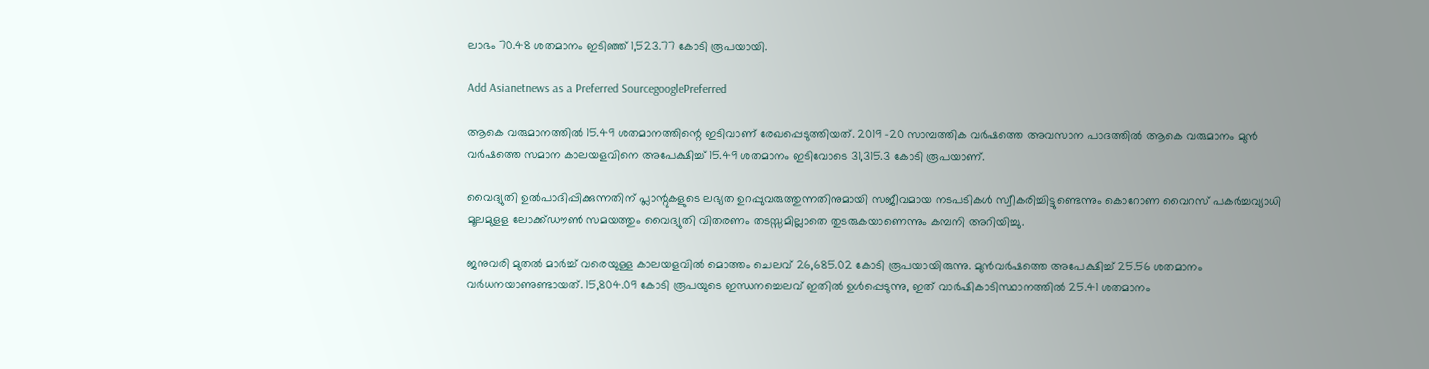ലാഭം 70.48 ശതമാനം ഇടിഞ്ഞ് 1,523.77 കോടി രൂപയായി.

Add Asianetnews as a Preferred SourcegooglePreferred

ആകെ വരുമാനത്തില്‍ 15.49 ശതമാനത്തിന്റെ ഇടിവാണ് രേഖപ്പെടുത്തിയത്. 2019 -20 സാമ്പത്തിക വര്‍ഷത്തെ അവസാന പാദത്തിൽ ആകെ വരുമാനം മുന്‍ വര്‍ഷത്തെ സമാന കാലയളവിനെ അപേക്ഷിച്ച് 15.49 ശതമാനം ഇടിവോടെ 31,315.3 കോടി രൂപയാണ്.

വൈദ്യുതി ഉൽപാദിപ്പിക്കുന്നതിന് പ്ലാന്റുകളുടെ ലഭ്യത ഉറപ്പുവരുത്തുന്നതിനുമായി സജീവമായ നടപടികൾ സ്വീകരിച്ചിട്ടുണ്ടെന്നും കൊറോണ വൈറസ് പകർച്ചവ്യാധി മൂലമുളള ലോക്ക്ഡൗൺ സമയത്തും വൈദ്യുതി വിതരണം തടസ്സമില്ലാതെ തുടരുകയാണെന്നും കമ്പനി അറിയിച്ചു.

ജനുവരി മുതൽ മാർച്ച് വരെയുള്ള കാലയളവിൽ മൊത്തം ചെലവ് 26,685.02 കോടി രൂപയായിരുന്നു. മുൻ‌വർഷത്തെ അപേക്ഷിച്ച് 25.56 ശതമാനം വർധനയാണുണ്ടായത്. 15,804.09 കോടി രൂപയുടെ ഇന്ധനച്ചെലവ് ഇതിൽ ഉൾപ്പെടുന്നു, ഇത് വാർഷികാടിസ്ഥാനത്തിൽ 25.41 ശതമാനം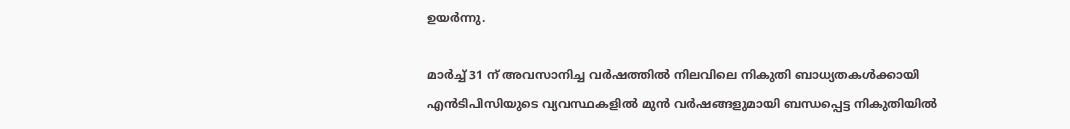ഉയർന്നു.

മാർച്ച് 31 ന് അവസാനിച്ച വർഷത്തിൽ നിലവിലെ നികുതി ബാധ്യതകൾക്കായി എൻ‌ടി‌പി‌സിയുടെ വ്യവസ്ഥകളിൽ മുൻ വർഷങ്ങളുമായി ബന്ധപ്പെട്ട നികുതിയിൽ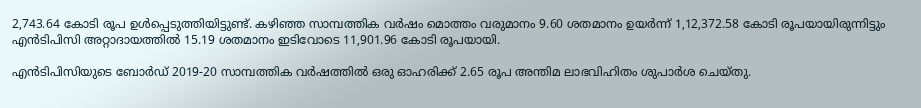2,743.64 കോടി രൂപ ഉൾപ്പെടുത്തിയിട്ടുണ്ട്. കഴിഞ്ഞ സാമ്പത്തിക വർഷം മൊത്തം വരുമാനം 9.60 ശതമാനം ഉയർന്ന് 1,12,372.58 കോടി രൂപയായിരുന്നിട്ടും എൻ‌ടി‌പി‌സി അറ്റാദായത്തിൽ 15.19 ശതമാനം ഇടിവോടെ 11,901.96 കോടി രൂപയായി.

എൻ‌ടി‌പി‌സിയുടെ ബോർഡ് 2019-20 സാമ്പത്തിക വർഷത്തിൽ ഒരു ഓഹരിക്ക് 2.65 രൂപ അന്തിമ ലാഭവിഹിതം ശുപാർശ ചെയ്തു.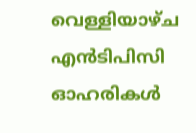വെള്ളിയാഴ്ച എൻ‌ടി‌പി‌സി ഓഹരികൾ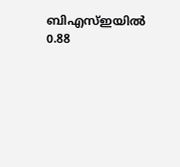ബി‌എസ്‌ഇയിൽ 0.88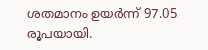ശതമാനം ഉയർന്ന് 97.05 രൂപയായി.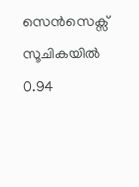സെൻ‌സെക്സ് സൂചികയിൽ 0.94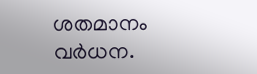ശതമാനം വർധന.